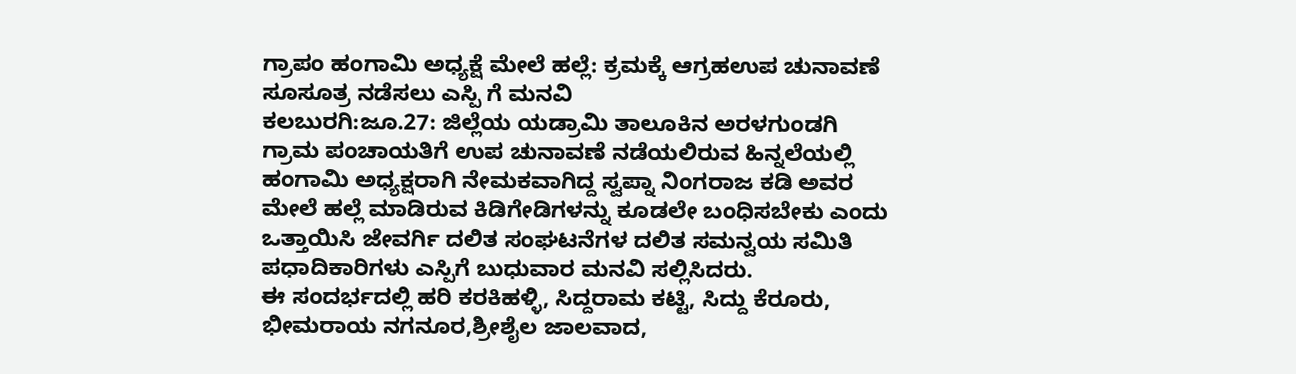ಗ್ರಾಪಂ ಹಂಗಾಮಿ ಅಧ್ಯಕ್ಷೆ ಮೇಲೆ ಹಲ್ಲೆ: ಕ್ರಮಕ್ಕೆ ಆಗ್ರಹಉಪ ಚುನಾವಣೆ ಸೂಸೂತ್ರ ನಡೆಸಲು ಎಸ್ಪಿ ಗೆ ಮನವಿ
ಕಲಬುರಗಿ:ಜೂ.27: ಜಿಲ್ಲೆಯ ಯಡ್ರಾಮಿ ತಾಲೂಕಿನ ಅರಳಗುಂಡಗಿ ಗ್ರಾಮ ಪಂಚಾಯತಿಗೆ ಉಪ ಚುನಾವಣೆ ನಡೆಯಲಿರುವ ಹಿನ್ನಲೆಯಲ್ಲಿ ಹಂಗಾಮಿ ಅಧ್ಯಕ್ಷರಾಗಿ ನೇಮಕವಾಗಿದ್ದ ಸ್ವಪ್ನಾ ನಿಂಗರಾಜ ಕಡಿ ಅವರ ಮೇಲೆ ಹಲ್ಲೆ ಮಾಡಿರುವ ಕಿಡಿಗೇಡಿಗಳನ್ನು ಕೂಡಲೇ ಬಂಧಿಸಬೇಕು ಎಂದು ಒತ್ತಾಯಿಸಿ ಜೇವರ್ಗಿ ದಲಿತ ಸಂಘಟನೆಗಳ ದಲಿತ ಸಮನ್ವಯ ಸಮಿತಿ ಪಧಾದಿಕಾರಿಗಳು ಎಸ್ಪಿಗೆ ಬುಧುವಾರ ಮನವಿ ಸಲ್ಲಿಸಿದರು.
ಈ ಸಂದರ್ಭದಲ್ಲಿ ಹರಿ ಕರಕಿಹಳ್ಳಿ, ಸಿದ್ದರಾಮ ಕಟ್ಟಿ, ಸಿದ್ದು ಕೆರೂರು, ಭೀಮರಾಯ ನಗನೂರ,ಶ್ರೀಶೈಲ ಜಾಲವಾದ,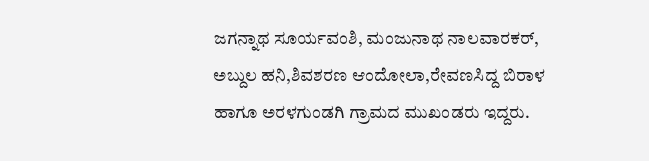ಜಗನ್ನಾಥ ಸೂರ್ಯವಂಶಿ, ಮಂಜುನಾಥ ನಾಲವಾರಕರ್, ಅಬ್ದುಲ ಹನಿ,ಶಿವಶರಣ ಆಂದೋಲಾ,ರೇವಣಸಿದ್ದ ಬಿರಾಳ ಹಾಗೂ ಅರಳಗುಂಡಗಿ ಗ್ರಾಮದ ಮುಖಂಡರು ಇದ್ದರು.